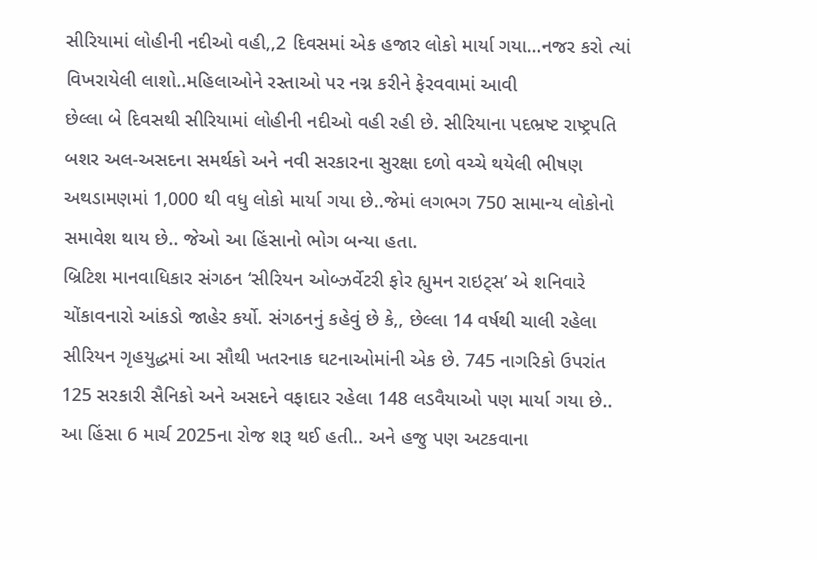સીરિયામાં લોહીની નદીઓ વહી,,2 દિવસમાં એક હજાર લોકો માર્યા ગયા…નજર કરો ત્યાં વિખરાયેલી લાશો..મહિલાઓને રસ્તાઓ પર નગ્ન કરીને ફેરવવામાં આવી
છેલ્લા બે દિવસથી સીરિયામાં લોહીની નદીઓ વહી રહી છે. સીરિયાના પદભ્રષ્ટ રાષ્ટ્રપતિ બશર અલ-અસદના સમર્થકો અને નવી સરકારના સુરક્ષા દળો વચ્ચે થયેલી ભીષણ અથડામણમાં 1,000 થી વધુ લોકો માર્યા ગયા છે..જેમાં લગભગ 750 સામાન્ય લોકોનો સમાવેશ થાય છે.. જેઓ આ હિંસાનો ભોગ બન્યા હતા.
બ્રિટિશ માનવાધિકાર સંગઠન ‘સીરિયન ઓબ્ઝર્વેટરી ફોર હ્યુમન રાઇટ્સ’ એ શનિવારે ચોંકાવનારો આંકડો જાહેર કર્યો. સંગઠનનું કહેવું છે કે,, છેલ્લા 14 વર્ષથી ચાલી રહેલા સીરિયન ગૃહયુદ્ધમાં આ સૌથી ખતરનાક ઘટનાઓમાંની એક છે. 745 નાગરિકો ઉપરાંત 125 સરકારી સૈનિકો અને અસદને વફાદાર રહેલા 148 લડવૈયાઓ પણ માર્યા ગયા છે.. આ હિંસા 6 માર્ચ 2025ના રોજ શરૂ થઈ હતી.. અને હજુ પણ અટકવાના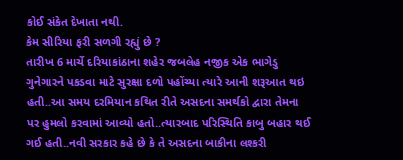કોઈ સંકેત દેખાતા નથી.
કેમ સીરિયા ફરી સળગી રહ્યું છે ?
તારીખ 6 માર્ચે દરિયાકાંઠાના શહેર જબલેહ નજીક એક ભાગેડુ ગુનેગારને પકડવા માટે સુરક્ષા દળો પહોંચ્યા ત્યારે આની શરૂઆત થઇ હતી..આ સમય દરમિયાન કથિત રીતે અસદના સમર્થકો દ્વારા તેમના પર હુમલો કરવામાં આવ્યો હતો..ત્યારબાદ પરિસ્થિતિ કાબુ બહાર થઈ ગઈ હતી..નવી સરકાર કહે છે કે તે અસદના બાકીના લશ્કરી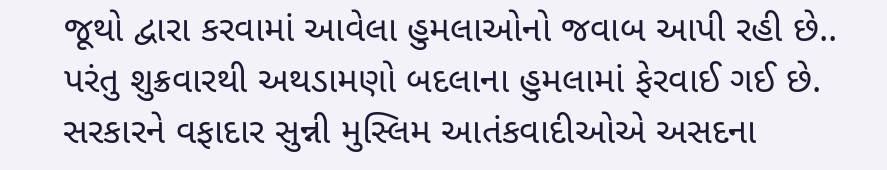જૂથો દ્વારા કરવામાં આવેલા હુમલાઓનો જવાબ આપી રહી છે.. પરંતુ શુક્રવારથી અથડામણો બદલાના હુમલામાં ફેરવાઈ ગઈ છે. સરકારને વફાદાર સુન્ની મુસ્લિમ આતંકવાદીઓએ અસદના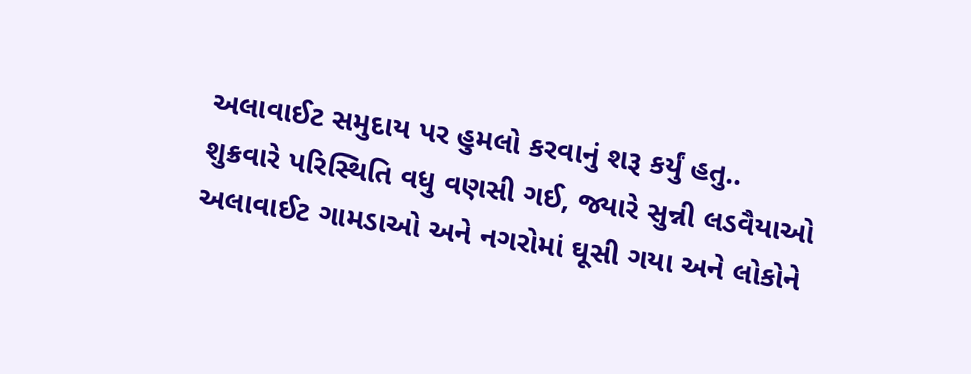અલાવાઈટ સમુદાય પર હુમલો કરવાનું શરૂ કર્યું હતુ..
શુક્રવારે પરિસ્થિતિ વધુ વણસી ગઈ, જ્યારે સુન્ની લડવૈયાઓ અલાવાઈટ ગામડાઓ અને નગરોમાં ઘૂસી ગયા અને લોકોને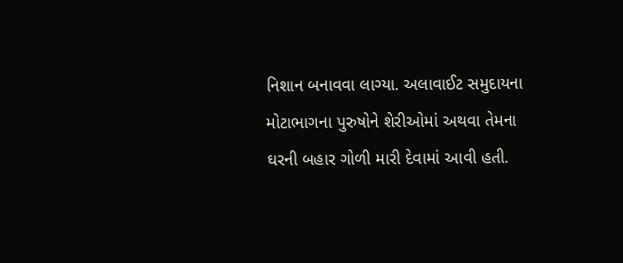નિશાન બનાવવા લાગ્યા. અલાવાઈટ સમુદાયના મોટાભાગના પુરુષોને શેરીઓમાં અથવા તેમના ઘરની બહાર ગોળી મારી દેવામાં આવી હતી.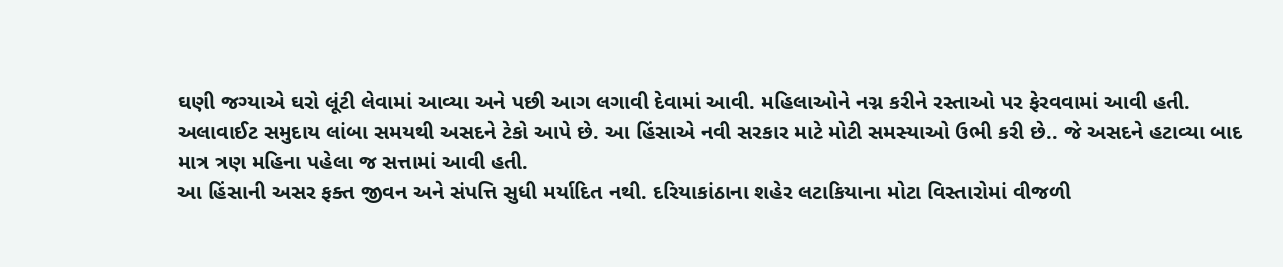ઘણી જગ્યાએ ઘરો લૂંટી લેવામાં આવ્યા અને પછી આગ લગાવી દેવામાં આવી. મહિલાઓને નગ્ન કરીને રસ્તાઓ પર ફેરવવામાં આવી હતી.
અલાવાઈટ સમુદાય લાંબા સમયથી અસદને ટેકો આપે છે. આ હિંસાએ નવી સરકાર માટે મોટી સમસ્યાઓ ઉભી કરી છે.. જે અસદને હટાવ્યા બાદ માત્ર ત્રણ મહિના પહેલા જ સત્તામાં આવી હતી.
આ હિંસાની અસર ફક્ત જીવન અને સંપત્તિ સુધી મર્યાદિત નથી. દરિયાકાંઠાના શહેર લટાકિયાના મોટા વિસ્તારોમાં વીજળી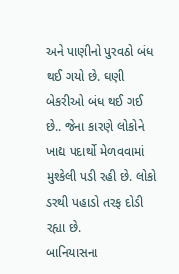અને પાણીનો પુરવઠો બંધ થઈ ગયો છે. ઘણી બેકરીઓ બંધ થઈ ગઈ છે.. જેના કારણે લોકોને ખાદ્ય પદાર્થો મેળવવામાં મુશ્કેલી પડી રહી છે. લોકો ડરથી પહાડો તરફ દોડી રહ્યા છે.
બાનિયાસના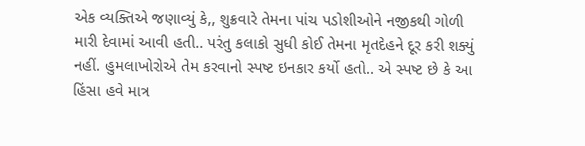એક વ્યક્તિએ જણાવ્યું કે,, શુક્રવારે તેમના પાંચ પડોશીઓને નજીકથી ગોળી મારી દેવામાં આવી હતી.. પરંતુ કલાકો સુધી કોઈ તેમના મૃતદેહને દૂર કરી શક્યું નહીં. હુમલાખોરોએ તેમ કરવાનો સ્પષ્ટ ઇનકાર કર્યો હતો.. એ સ્પષ્ટ છે કે આ હિંસા હવે માત્ર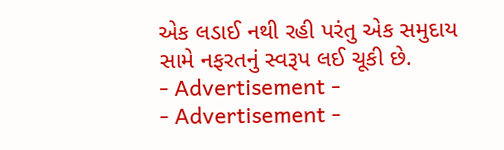એક લડાઈ નથી રહી પરંતુ એક સમુદાય સામે નફરતનું સ્વરૂપ લઈ ચૂકી છે.
- Advertisement -
- Advertisement -